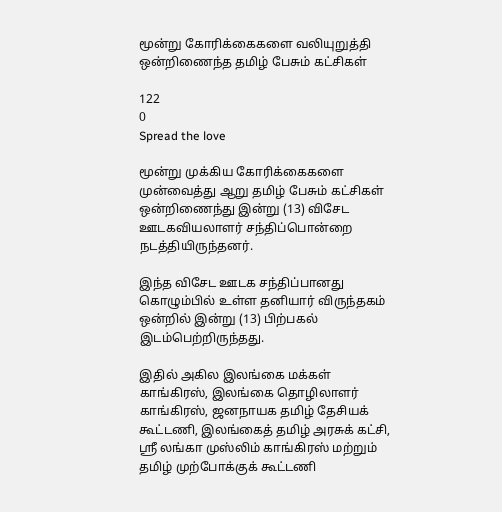மூன்று கோரிக்கைகளை வலியுறுத்தி ஒன்றிணைந்த தமிழ் பேசும் கட்சிகள்

122
0
Spread the love

மூன்று முக்கிய கோரிக்கைகளை முன்வைத்து ஆறு தமிழ் பேசும் கட்சிகள் ஒன்றிணைந்து இன்று (13) விசேட ஊடகவியலாளர் சந்திப்பொன்றை நடத்தியிருந்தனர்.

இந்த விசேட ஊடக சந்திப்பானது கொழும்பில் உள்ள தனியார் விருந்தகம் ஒன்றில் இன்று (13) பிற்பகல் இடம்பெற்றிருந்தது.

இதில் அகில இலங்கை மக்கள் காங்கிரஸ், இலங்கை தொழிலாளர் காங்கிரஸ், ஜனநாயக தமிழ் தேசியக் கூட்டணி, இலங்கைத் தமிழ் அரசுக் கட்சி, ஶ்ரீ லங்கா முஸ்லிம் காங்கிரஸ் மற்றும் தமிழ் முற்போக்குக் கூட்டணி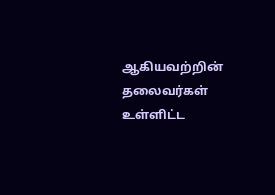ஆகியவற்றின் தலைவர்கள் உள்ளிட்ட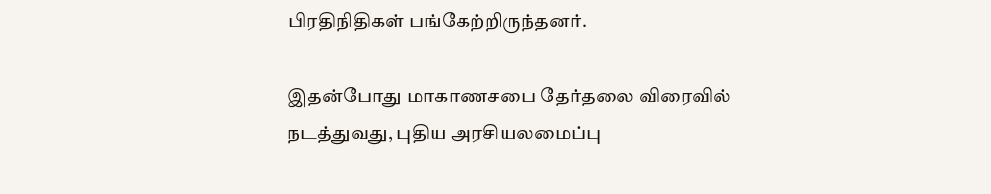பிரதிநிதிகள் பங்கேற்றிருந்தனர்.

இதன்போது மாகாணசபை தேர்தலை விரைவில் நடத்துவது, புதிய அரசியலமைப்பு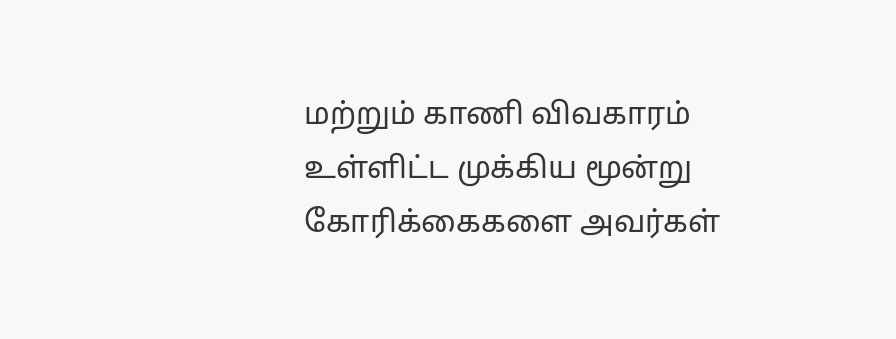மற்றும் காணி விவகாரம் உள்ளிட்ட முக்கிய மூன்று கோரிக்கைகளை அவர்கள்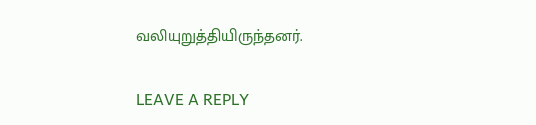வலியுறுத்தியிருந்தனர்.

LEAVE A REPLY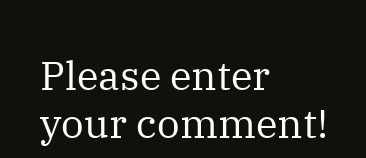Please enter your comment!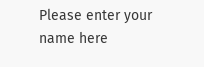Please enter your name here